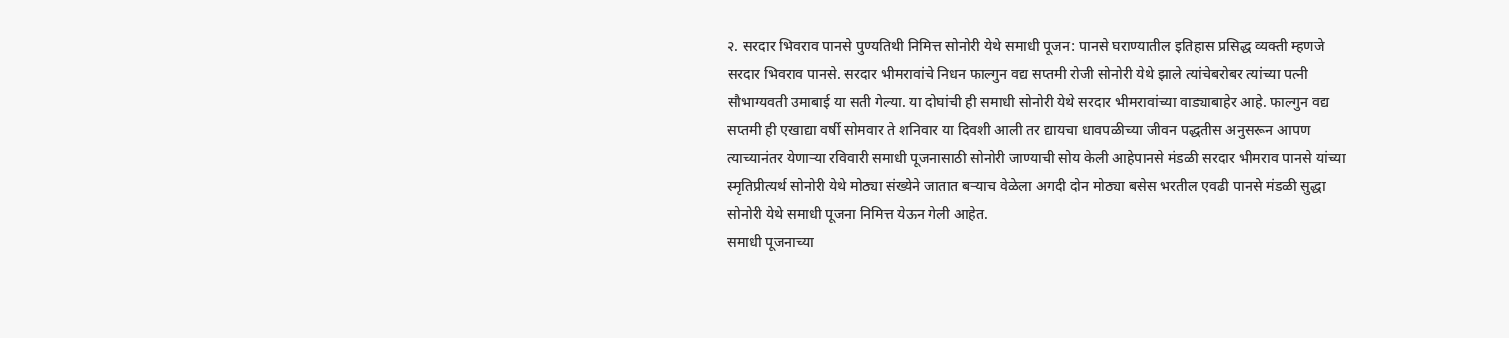२. सरदार भिवराव पानसे पुण्यतिथी निमित्त सोनोरी येथे समाधी पूजन: पानसे घराण्यातील इतिहास प्रसिद्ध व्यक्ती म्हणजे सरदार भिवराव पानसे. सरदार भीमरावांचे निधन फाल्गुन वद्य सप्तमी रोजी सोनोरी येथे झाले त्यांचेबरोबर त्यांच्या पत्नी सौभाग्यवती उमाबाई या सती गेल्या. या दोघांची ही समाधी सोनोरी येथे सरदार भीमरावांच्या वाड्याबाहेर आहे. फाल्गुन वद्य सप्तमी ही एखाद्या वर्षी सोमवार ते शनिवार या दिवशी आली तर द्यायचा धावपळीच्या जीवन पद्धतीस अनुसरून आपण त्याच्यानंतर येणाऱ्या रविवारी समाधी पूजनासाठी सोनोरी जाण्याची सोय केली आहेपानसे मंडळी सरदार भीमराव पानसे यांच्या स्मृतिप्रीत्यर्थ सोनोरी येथे मोठ्या संख्येने जातात बऱ्याच वेळेला अगदी दोन मोठ्या बसेस भरतील एवढी पानसे मंडळी सुद्धा सोनोरी येथे समाधी पूजना निमित्त येऊन गेली आहेत.
समाधी पूजनाच्या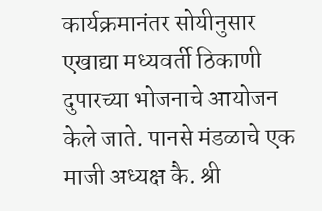कार्यक्रमानंतर सोयीनुसार एखाद्या मध्यवर्ती ठिकाणी दुपारच्या भोजनाचे आयोजन केले जाते. पानसे मंडळाचे एक माजी अध्यक्ष कै. श्री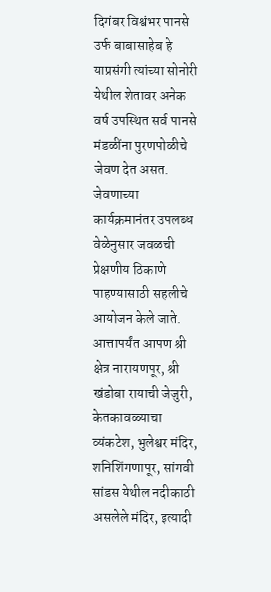दिगंबर विश्वंभर पानसे उर्फ बाबासाहेब हे याप्रसंगी त्यांच्या सोनोरी येथील शेतावर अनेक वर्ष उपस्थित सर्व पानसे मंडळींना पुरणपोळीचे जेवण देत असत.
जेवणाच्या कार्यक्रमानंतर उपलब्ध वेळेनुसार जवळची प्रेक्षणीय ठिकाणे पाहण्यासाठी सहलीचे आयोजन केले जाते. आत्तापर्यंत आपण श्री क्षेत्र नारायणपूर, श्री खंडोबा रायाची जेजुरी, केतकावळ्याचा व्यंकटेश, भुलेश्वर मंदिर, शनिशिंगणापूर, सांगवी सांडस येथील नदीकाठी असलेले मंदिर, इत्यादी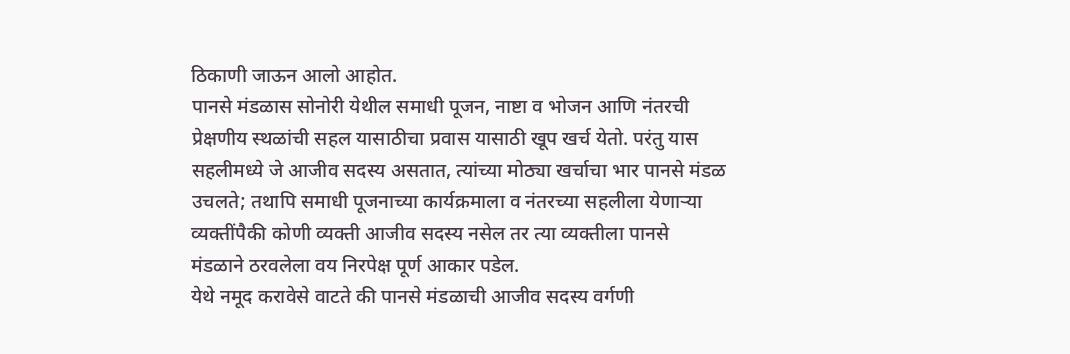ठिकाणी जाऊन आलो आहोत.
पानसे मंडळास सोनोरी येथील समाधी पूजन, नाष्टा व भोजन आणि नंतरची प्रेक्षणीय स्थळांची सहल यासाठीचा प्रवास यासाठी खूप खर्च येतो. परंतु यास सहलीमध्ये जे आजीव सदस्य असतात, त्यांच्या मोठ्या खर्चाचा भार पानसे मंडळ उचलते; तथापि समाधी पूजनाच्या कार्यक्रमाला व नंतरच्या सहलीला येणाऱ्या व्यक्तींपैकी कोणी व्यक्ती आजीव सदस्य नसेल तर त्या व्यक्तीला पानसे मंडळाने ठरवलेला वय निरपेक्ष पूर्ण आकार पडेल.
येथे नमूद करावेसे वाटते की पानसे मंडळाची आजीव सदस्य वर्गणी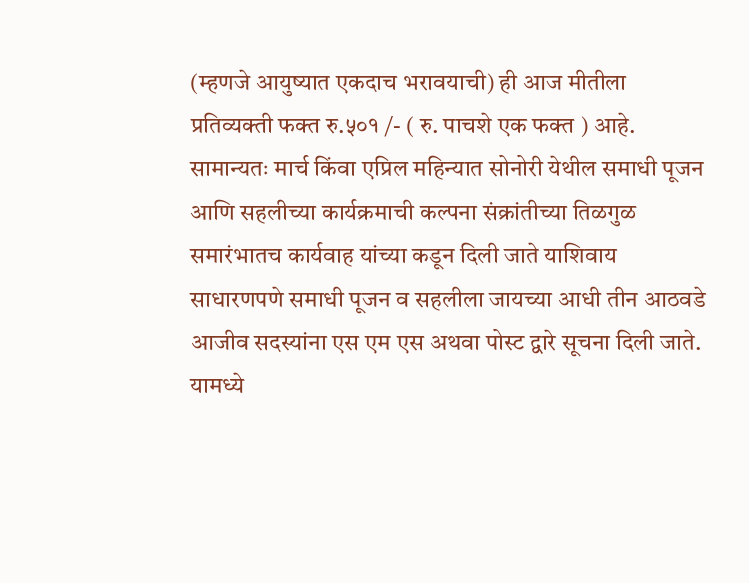(म्हणजे आयुष्यात एकदाच भरावयाची) ही आज मीतीला प्रतिव्यक्ती फक्त रु.५०१ /- ( रु. पाचशे एक फक्त ) आहे.
सामान्यतः मार्च किंवा एप्रिल महिन्यात सोनोरी येथील समाधी पूजन आणि सहलीच्या कार्यक्रमाची कल्पना संक्रांतीच्या तिळगुळ समारंभातच कार्यवाह यांच्या कडून दिली जाते याशिवाय साधारणपणे समाधी पूजन व सहलीला जायच्या आधी तीन आठवडे आजीव सदस्यांना एस एम एस अथवा पोस्ट द्वारे सूचना दिली जाते. यामध्ये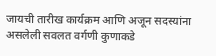जायची तारीख कार्यक्रम आणि अजून सदस्यांना असलेली सवलत वर्गणी कुणाकडे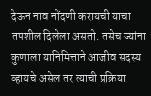देऊन नाव नोंदणी करायची याचा तपशील दिलेला असतो. तसेच ज्यांना कुणाला यानिमित्ताने आजीव सदस्य व्हायचे असेल तर त्याची प्रक्रिया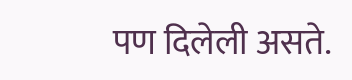पण दिलेली असते.